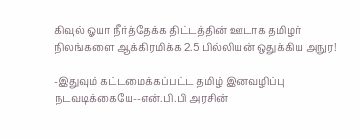கிவுல் ஓயா நீர்த்தேக்க திட்டத்தின் ஊடாக தமிழர் நிலங்களை ஆக்கிரமிக்க 2.5 பில்லியன் ஒதுக்கிய அநுர!

-இதுவும் கட்டமைக்கப்பட்ட தமிழ் இனவழிப்பு நடவடிக்கையே--என்.பி.பி அரசின்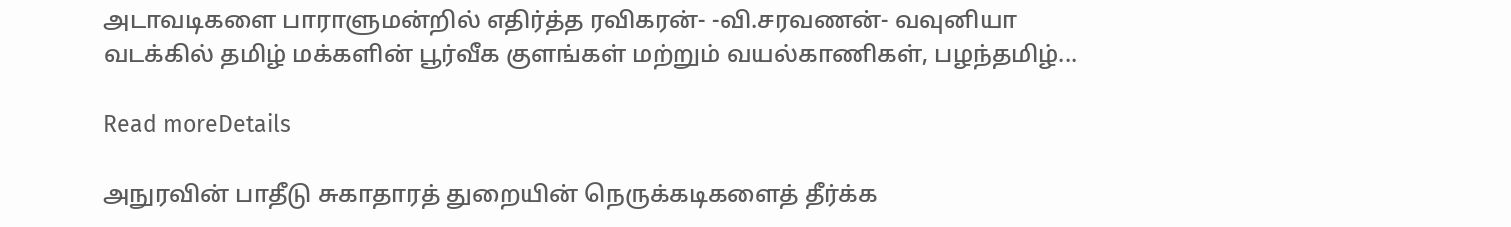அடாவடிகளை பாராளுமன்றில் எதிர்த்த ரவிகரன்- -வி.சரவணன்- வவுனியா வடக்கில் தமிழ் மக்களின் பூர்வீக குளங்கள் மற்றும் வயல்காணிகள், பழந்தமிழ்...

Read moreDetails

அநுரவின் பாதீடு சுகாதாரத் துறையின் நெருக்கடிகளைத் தீர்க்க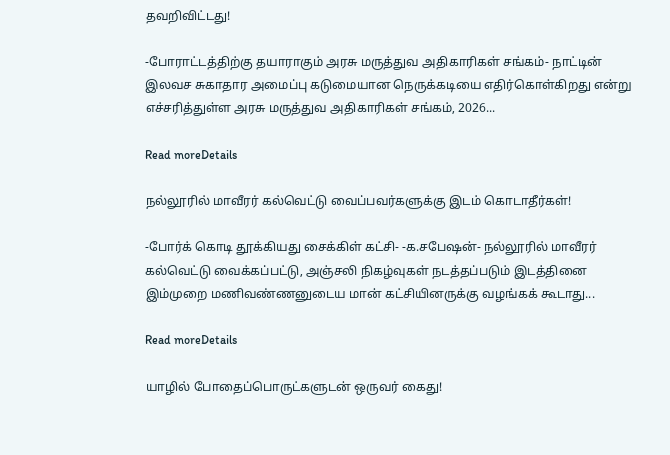தவறிவிட்டது!

-போராட்டத்திற்கு தயாராகும் அரசு மருத்துவ அதிகாரிகள் சங்கம்- நாட்டின் இலவச சுகாதார அமைப்பு கடுமையான நெருக்கடியை எதிர்கொள்கிறது என்று எச்சரித்துள்ள அரசு மருத்துவ அதிகாரிகள் சங்கம், 2026...

Read moreDetails

நல்லூரில் மாவீரர் கல்வெட்டு வைப்பவர்களுக்கு இடம் கொடாதீர்கள்!

-போர்க் கொடி தூக்கியது சைக்கிள் கட்சி- -க.சபேஷன்- நல்லூரில் மாவீரர் கல்வெட்டு வைக்கப்பட்டு, அஞ்சலி நிகழ்வுகள் நடத்தப்படும் இடத்தினை இம்முறை மணிவண்ணனுடைய மான் கட்சியினருக்கு வழங்கக் கூடாது...

Read moreDetails

யாழில் போதைப்பொருட்களுடன் ஒருவர் கைது!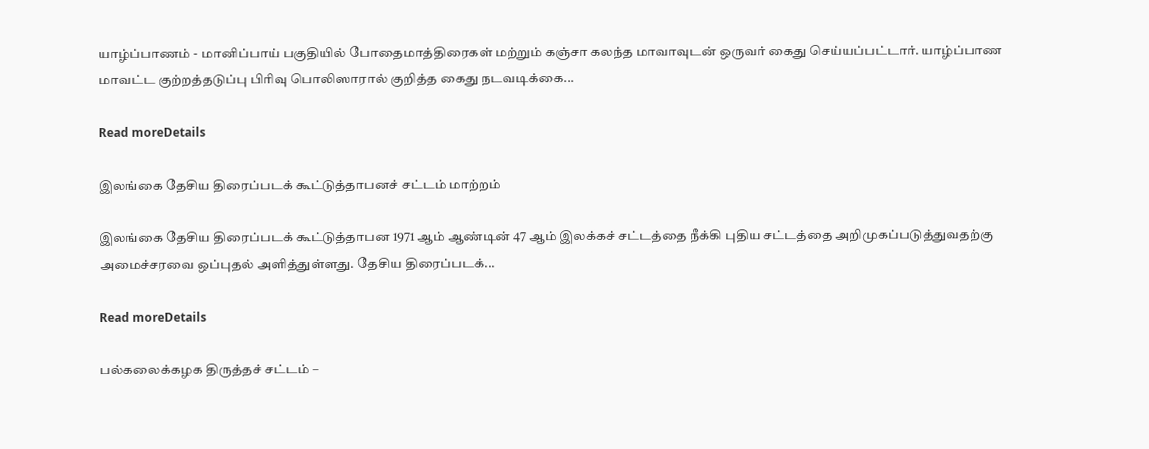யாழ்ப்பாணம் - மானிப்பாய் பகுதியில் போதைமாத்திரைகள் மற்றும் கஞ்சா கலந்த மாவாவுடன் ஒருவர் கைது செய்யப்பட்டார். யாழ்ப்பாண மாவட்ட குற்றத்தடுப்பு பிரிவு பொலிஸாரால் குறித்த கைது நடவடிக்கை...

Read moreDetails

இலங்கை தேசிய திரைப்படக் கூட்டுத்தாபனச் சட்டம் மாற்றம்

இலங்கை தேசிய திரைப்படக் கூட்டுத்தாபன 1971 ஆம் ஆண்டின் 47 ஆம் இலக்கச் சட்டத்தை நீக்கி புதிய சட்டத்தை அறிமுகப்படுத்துவதற்கு அமைச்சரவை ஒப்புதல் அளித்துள்ளது. தேசிய திரைப்படக்...

Read moreDetails

பல்கலைக்கழக திருத்தச் சட்டம் –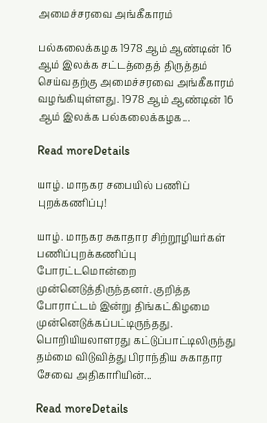அமைச்சரவை அங்கீகாரம்

பல்கலைக்கழக 1978 ஆம் ஆண்டின் 16 ஆம் இலக்க சட்டத்தைத் திருத்தம் செய்வதற்கு அமைச்சரவை அங்கீகாரம் வழங்கியுள்ளது. 1978 ஆம் ஆண்டின் 16 ஆம் இலக்க பல்கலைக்கழக...

Read moreDetails

யாழ். மாநகர சபையில் பணிப் புறக்கணிப்பு!

யாழ். மாநகர சுகாதார சிற்றூழியர்கள் பணிப்புறக்கணிப்பு போரட்டமொன்றை முன்னெடுத்திருந்தனர். குறித்த போராட்டம் இன்று திங்கட்கிழமை முன்னெடுக்கப்பட்டிருந்தது. பொறியியலாளரது கட்டுப்பாட்டிலிருந்து தம்மை விடுவித்து பிராந்திய சுகாதார சேவை அதிகாரியின்...

Read moreDetails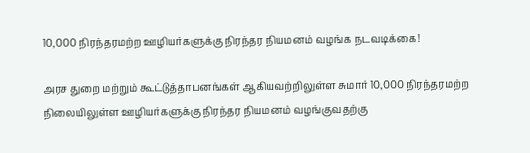10,000 நிரந்தரமற்ற ஊழியர்களுக்கு நிரந்தர நியமனம் வழங்க நடவடிக்கை!

அரச துறை மற்றும் கூட்டுத்தாபனங்கள் ஆகியவற்றிலுள்ள சுமார் 10,000 நிரந்தரமற்ற நிலையிலுள்ள ஊழியர்களுக்கு நிரந்தர நியமனம் வழங்குவதற்கு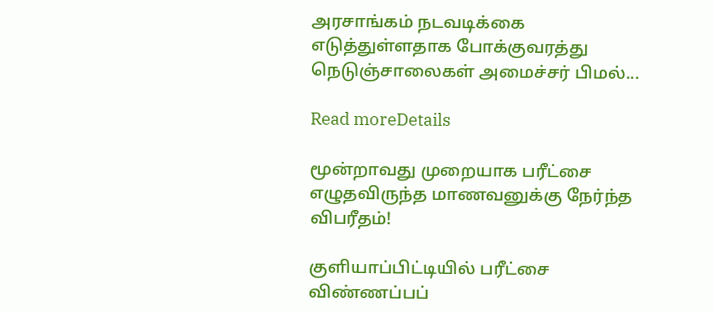அரசாங்கம் நடவடிக்கை எடுத்துள்ளதாக போக்குவரத்து நெடுஞ்சாலைகள் அமைச்சர் பிமல்...

Read moreDetails

மூன்றாவது முறையாக பரீட்சை எழுதவிருந்த மாணவனுக்கு நேர்ந்த விபரீதம்!

குளியாப்பிட்டியில் பரீட்சை விண்ணப்பப்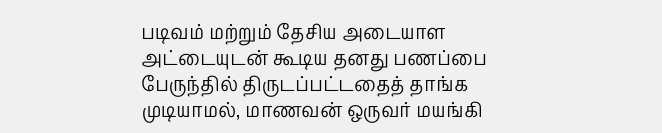படிவம் மற்றும் தேசிய அடையாள அட்டையுடன் கூடிய தனது பணப்பை பேருந்தில் திருடப்பட்டதைத் தாங்க முடியாமல், மாணவன் ஒருவர் மயங்கி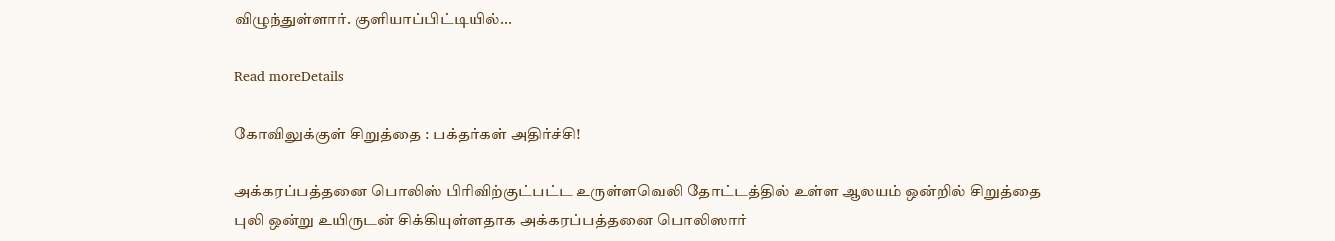விழுந்துள்ளார். குளியாப்பிட்டியில்...

Read moreDetails

கோவிலுக்குள் சிறுத்தை : பக்தர்கள் அதிர்ச்சி!

அக்கரப்பத்தனை பொலிஸ் பிரிவிற்குட்பட்ட உருள்ளவெலி தோட்டத்தில் உள்ள ஆலயம் ஒன்றில் சிறுத்தை புலி ஒன்று உயிருடன் சிக்கியுள்ளதாக அக்கரப்பத்தனை பொலிஸார்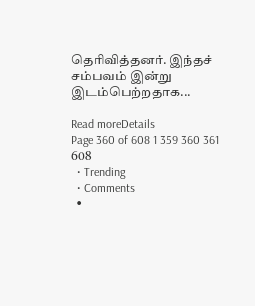தெரிவித்தனர். இந்தச் சம்பவம் இன்று இடம்பெற்றதாக...

Read moreDetails
Page 360 of 608 1 359 360 361 608
  • Trending
  • Comments
  •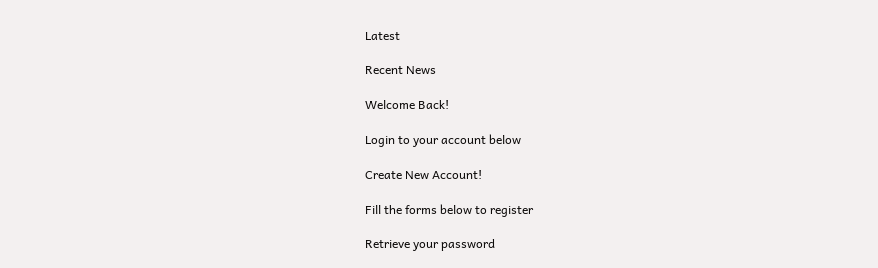Latest

Recent News

Welcome Back!

Login to your account below

Create New Account!

Fill the forms below to register

Retrieve your password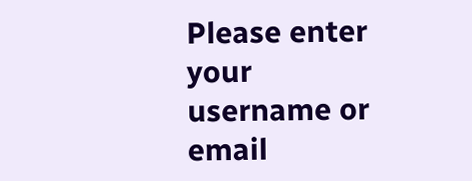Please enter your username or email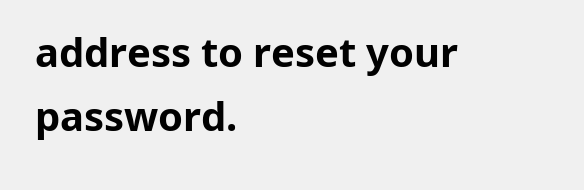address to reset your password.